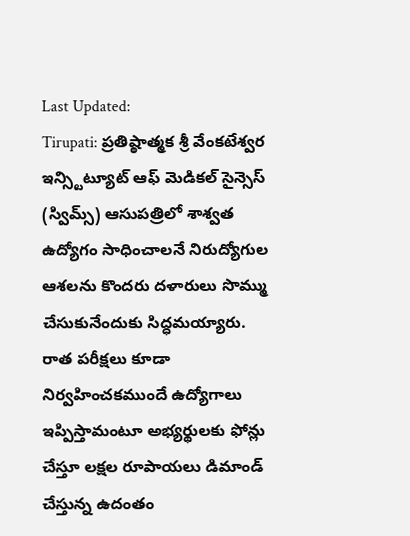Last Updated:
Tirupati: ప్రతిష్ఠాత్మక శ్రీ వేంకటేశ్వర ఇన్స్టిట్యూట్ ఆఫ్ మెడికల్ సైన్సెస్ (స్విమ్స్) ఆసుపత్రిలో శాశ్వత ఉద్యోగం సాధించాలనే నిరుద్యోగుల ఆశలను కొందరు దళారులు సొమ్ము చేసుకునేందుకు సిద్ధమయ్యారు.
రాత పరీక్షలు కూడా నిర్వహించకముందే ఉద్యోగాలు ఇప్పిస్తామంటూ అభ్యర్థులకు ఫోన్లు చేస్తూ లక్షల రూపాయలు డిమాండ్ చేస్తున్న ఉదంతం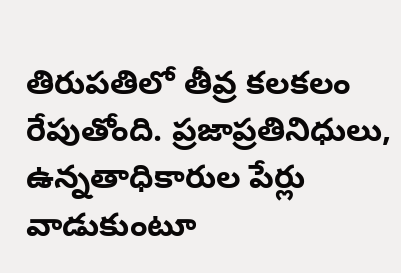తిరుపతిలో తీవ్ర కలకలం రేపుతోంది. ప్రజాప్రతినిధులు, ఉన్నతాధికారుల పేర్లు వాడుకుంటూ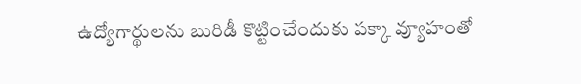ఉద్యోగార్థులను బురిడీ కొట్టించేందుకు పక్కా వ్యూహంతో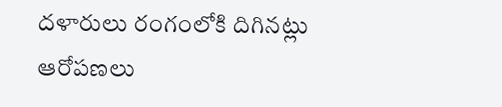దళారులు రంగంలోకి దిగినట్లు ఆరోపణలు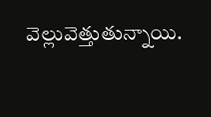వెల్లువెత్తుతున్నాయి.